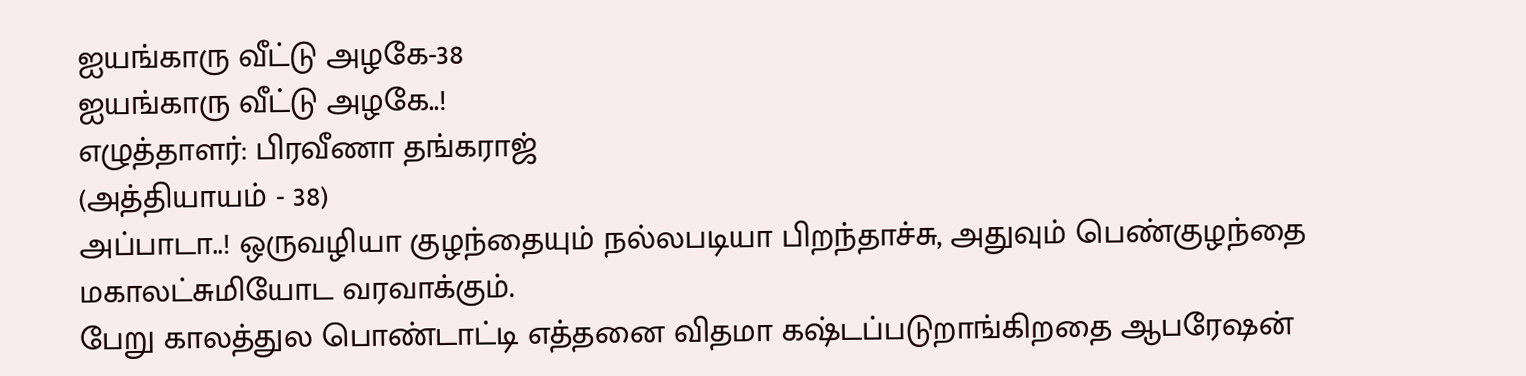ஐயங்காரு வீட்டு அழகே-38
ஐயங்காரு வீட்டு அழகே..!
எழுத்தாளர்: பிரவீணா தங்கராஜ்
(அத்தியாயம் - 38)
அப்பாடா..! ஒருவழியா குழந்தையும் நல்லபடியா பிறந்தாச்சு, அதுவும் பெண்குழந்தை மகாலட்சுமியோட வரவாக்கும்.
பேறு காலத்துல பொண்டாட்டி எத்தனை விதமா கஷ்டப்படுறாங்கிறதை ஆபரேஷன்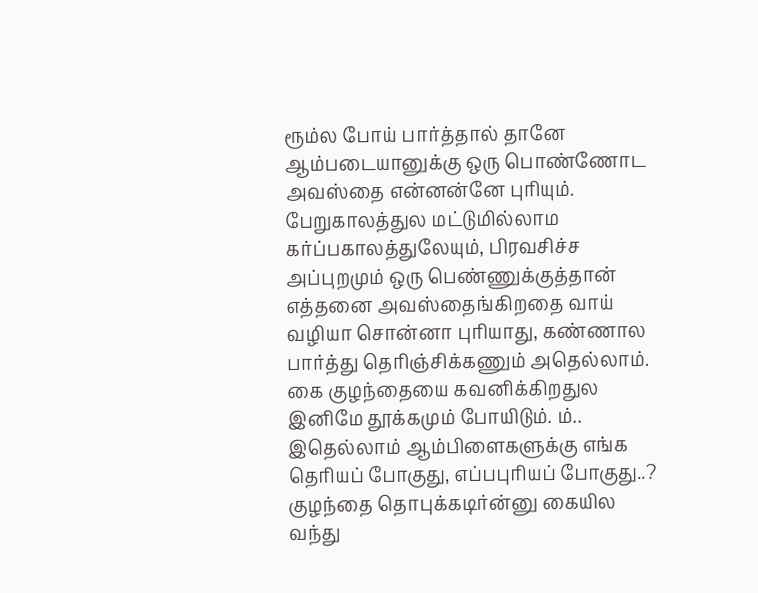ரூம்ல போய் பார்த்தால் தானே ஆம்படையானுக்கு ஒரு பொண்ணோட அவஸ்தை என்னன்னே புரியும். பேறுகாலத்துல மட்டுமில்லாம
கர்ப்பகாலத்துலேயும், பிரவசிச்ச அப்புறமும் ஒரு பெண்ணுக்குத்தான் எத்தனை அவஸ்தைங்கிறதை வாய் வழியா சொன்னா புரியாது, கண்ணால பார்த்து தெரிஞ்சிக்கணும் அதெல்லாம்.
கை குழந்தையை கவனிக்கிறதுல இனிமே தூக்கமும் போயிடும். ம்.. இதெல்லாம் ஆம்பிளைகளுக்கு எங்க தெரியப் போகுது, எப்பபுரியப் போகுது..? குழந்தை தொபுக்கடிர்ன்னு கையில வந்து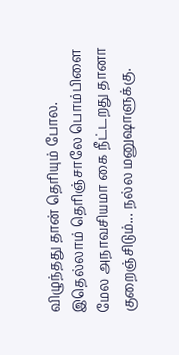விழுந்தது தான் தெரியும் போல.
இதெல்லாம் தெரிஞ்சாலே பொம்பிளை மேல அநாவசியமா கை நீட்டறது தானா குறைஞ்சிடும்... நல்ல மனுஷாளுக்கு.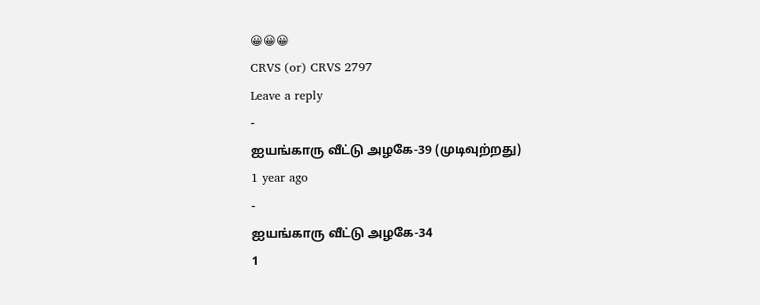😀😀😀
CRVS (or) CRVS 2797
Leave a reply
-
ஐயங்காரு வீட்டு அழகே-39 (முடிவுற்றது)
1 year ago
-
ஐயங்காரு வீட்டு அழகே-34
1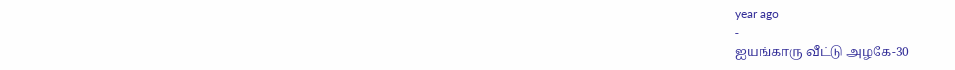year ago
-
ஐயங்காரு வீட்டு அழகே-30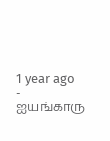1 year ago
-
ஐயங்காரு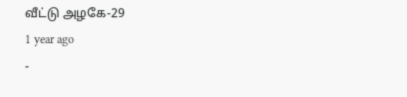வீட்டு அழகே-29
1 year ago
-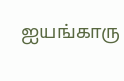ஐயங்காரு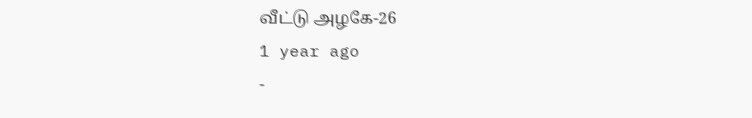வீட்டு அழகே-26
1 year ago
-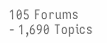105 Forums
- 1,690 Topics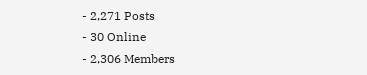- 2,271 Posts
- 30 Online
- 2,306 Members